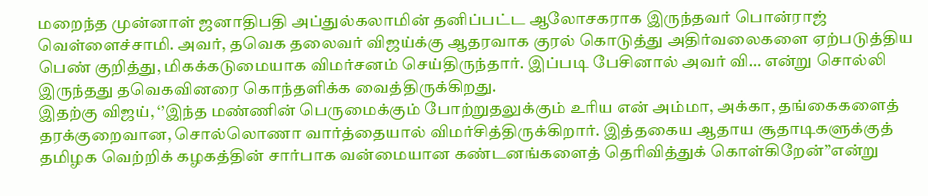மறைந்த முன்னாள் ஜனாதிபதி அப்துல்கலாமின் தனிப்பட்ட ஆலோசகராக இருந்தவர் பொன்ராஜ் வெள்ளைச்சாமி. அவர், தவெக தலைவர் விஜய்க்கு ஆதரவாக குரல் கொடுத்து அதிர்வலைகளை ஏற்படுத்திய பெண் குறித்து, மிகக்கடுமையாக விமர்சனம் செய்திருந்தார். இப்படி பேசினால் அவர் வி… என்று சொல்லி இருந்தது தவெகவினரை கொந்தளிக்க வைத்திருக்கிறது.
இதற்கு விஜய், ‘’இந்த மண்ணின் பெருமைக்கும் போற்றுதலுக்கும் உரிய என் அம்மா, அக்கா, தங்கைகளைத் தரக்குறைவான, சொல்லொணா வார்த்தையால் விமர்சித்திருக்கிறார். இத்தகைய ஆதாய சூதாடிகளுக்குத் தமிழக வெற்றிக் கழகத்தின் சார்பாக வன்மையான கண்டனங்களைத் தெரிவித்துக் கொள்கிறேன்’’என்று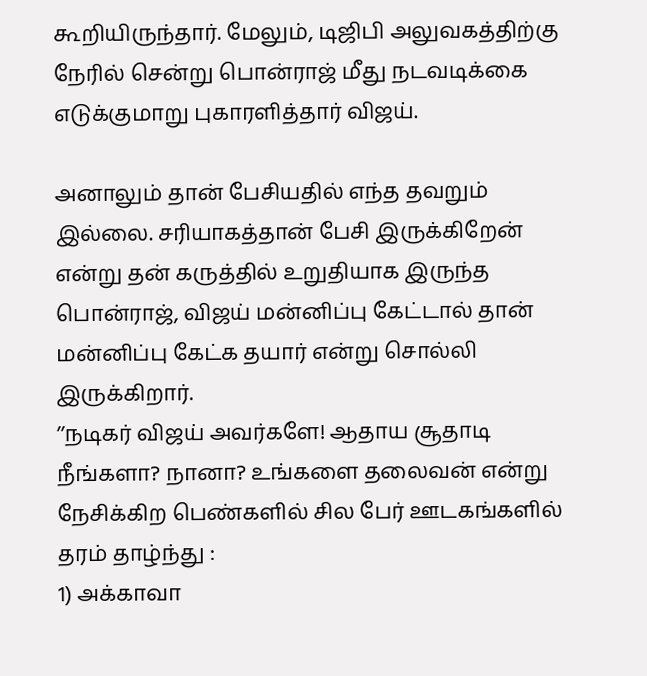கூறியிருந்தார். மேலும், டிஜிபி அலுவகத்திற்கு நேரில் சென்று பொன்ராஜ் மீது நடவடிக்கை எடுக்குமாறு புகாரளித்தார் விஜய்.

அனாலும் தான் பேசியதில் எந்த தவறும் இல்லை. சரியாகத்தான் பேசி இருக்கிறேன் என்று தன் கருத்தில் உறுதியாக இருந்த பொன்ராஜ், விஜய் மன்னிப்பு கேட்டால் தான் மன்னிப்பு கேட்க தயார் என்று சொல்லி இருக்கிறார்.
’’நடிகர் விஜய் அவர்களே! ஆதாய சூதாடி நீங்களா? நானா? உங்களை தலைவன் என்று நேசிக்கிற பெண்களில் சில பேர் ஊடகங்களில் தரம் தாழ்ந்து :
1) அக்காவா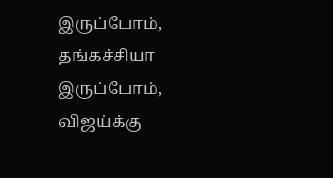இருப்போம், தங்கச்சியா இருப்போம், விஜய்க்கு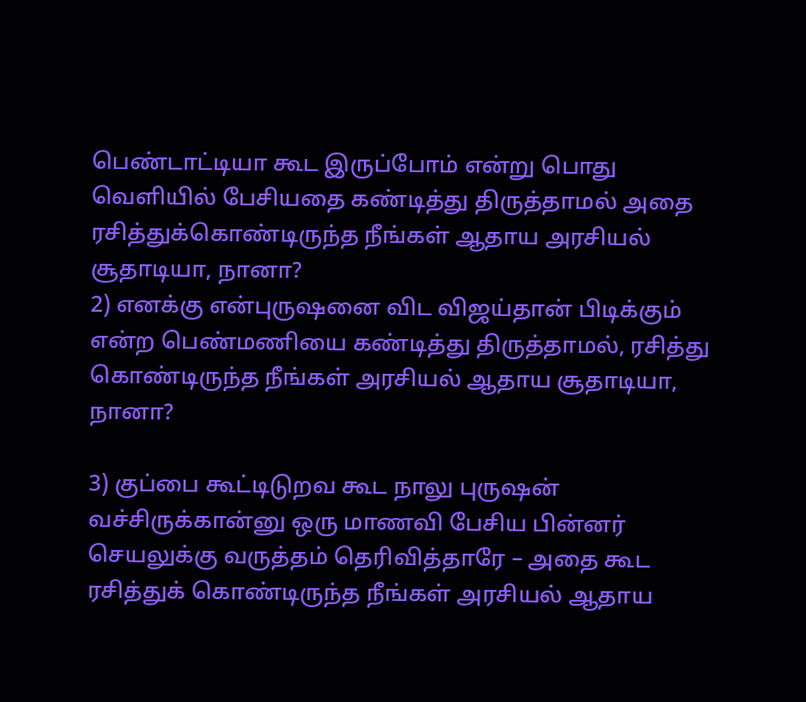பெண்டாட்டியா கூட இருப்போம் என்று பொது வெளியில் பேசியதை கண்டித்து திருத்தாமல் அதை ரசித்துக்கொண்டிருந்த நீங்கள் ஆதாய அரசியல் சூதாடியா, நானா?
2) எனக்கு என்புருஷனை விட விஜய்தான் பிடிக்கும் என்ற பெண்மணியை கண்டித்து திருத்தாமல், ரசித்து கொண்டிருந்த நீங்கள் அரசியல் ஆதாய சூதாடியா, நானா?

3) குப்பை கூட்டிடுறவ கூட நாலு புருஷன் வச்சிருக்கான்னு ஒரு மாணவி பேசிய பின்னர் செயலுக்கு வருத்தம் தெரிவித்தாரே – அதை கூட ரசித்துக் கொண்டிருந்த நீங்கள் அரசியல் ஆதாய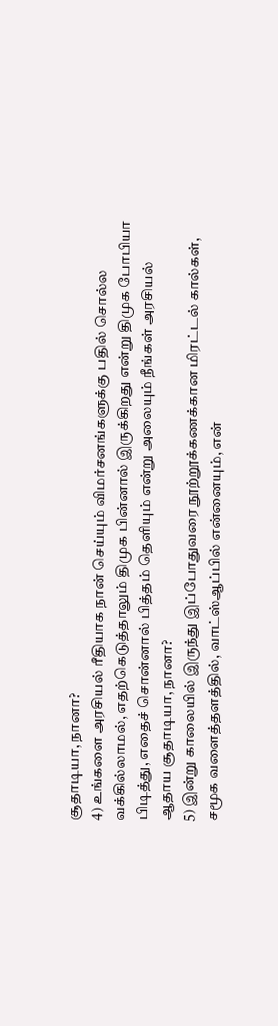சூதாடியா, நானா?
4) உங்களை அரசியல் ரீதியாக நான் செய்யும் விமர்சனங்களுக்கு பதில் சொல்ல வக்கில்லாமல், எதற்கெடுத்தாலும் திமுக பின்னால் இருக்கிறது என்று திமுக போபியா பிடித்து, எதைச் சொன்னால் பித்தம் தெளியும் என்று அலையும் நீங்கள் அரசியல் ஆதாய சூதாடியா, நானா?
5) இன்று காலையில் இருந்து இப்போதுவரை நூற்றூக்கணக்கான மிரட்டல் கால்கள், சமூக வளைத்தளத்தில், வாட்ஸ்ஆப்பில் என்னையும், என்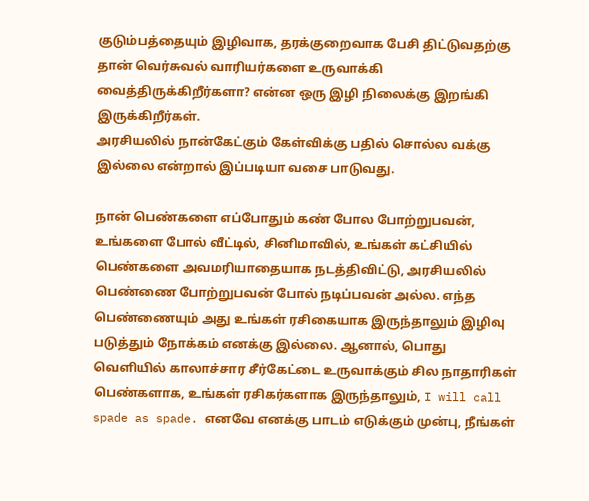குடும்பத்தையும் இழிவாக, தரக்குறைவாக பேசி திட்டுவதற்கு தான் வெர்சுவல் வாரியர்களை உருவாக்கி வைத்திருக்கிறீர்களா? என்ன ஒரு இழி நிலைக்கு இறங்கி இருக்கிறீர்கள்.
அரசியலில் நான்கேட்கும் கேள்விக்கு பதில் சொல்ல வக்கு இல்லை என்றால் இப்படியா வசை பாடுவது.

நான் பெண்களை எப்போதும் கண் போல போற்றுபவன், உங்களை போல் வீட்டில், சினிமாவில், உங்கள் கட்சியில் பெண்களை அவமரியாதையாக நடத்திவிட்டு, அரசியலில் பெண்ணை போற்றுபவன் போல் நடிப்பவன் அல்ல. எந்த பெண்ணையும் அது உங்கள் ரசிகையாக இருந்தாலும் இழிவு படுத்தும் நோக்கம் எனக்கு இல்லை. ஆனால், பொது வெளியில் காலாச்சார சீர்கேட்டை உருவாக்கும் சில நாதாரிகள் பெண்களாக, உங்கள் ரசிகர்களாக இருந்தாலும், I will call spade as spade. எனவே எனக்கு பாடம் எடுக்கும் முன்பு, நீங்கள்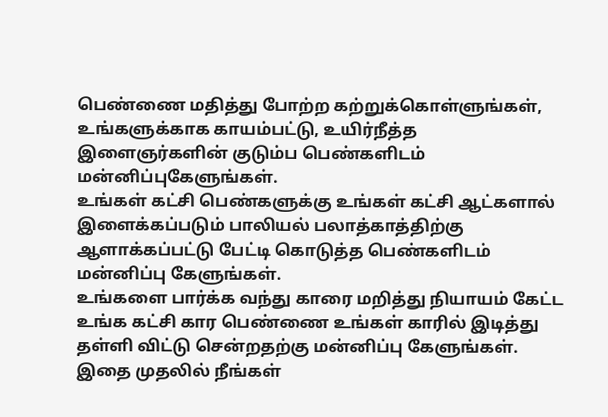பெண்ணை மதித்து போற்ற கற்றுக்கொள்ளுங்கள், உங்களுக்காக காயம்பட்டு, உயிர்நீத்த இளைஞர்களின் குடும்ப பெண்களிடம் மன்னிப்புகேளுங்கள்.
உங்கள் கட்சி பெண்களுக்கு உங்கள் கட்சி ஆட்களால் இளைக்கப்படும் பாலியல் பலாத்காத்திற்கு ஆளாக்கப்பட்டு பேட்டி கொடுத்த பெண்களிடம் மன்னிப்பு கேளுங்கள்.
உங்களை பார்க்க வந்து காரை மறித்து நியாயம் கேட்ட உங்க கட்சி கார பெண்ணை உங்கள் காரில் இடித்து தள்ளி விட்டு சென்றதற்கு மன்னிப்பு கேளுங்கள்.
இதை முதலில் நீங்கள்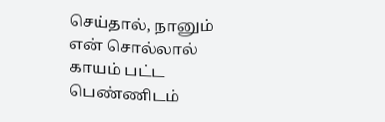செய்தால், நானும் என் சொல்லால் காயம் பட்ட பெண்ணிடம்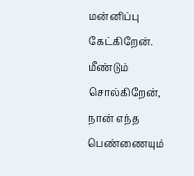மன்னிப்பு கேட்கிறேன்.
மீண்டும் சொல்கிறேன், நான் எந்த பெண்ணையும்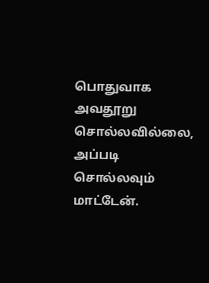பொதுவாக அவதூறு சொல்லவில்லை, அப்படி சொல்லவும் மாட்டேன்.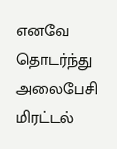எனவே தொடர்ந்து அலைபேசி மிரட்டல்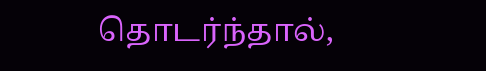தொடர்ந்தால்,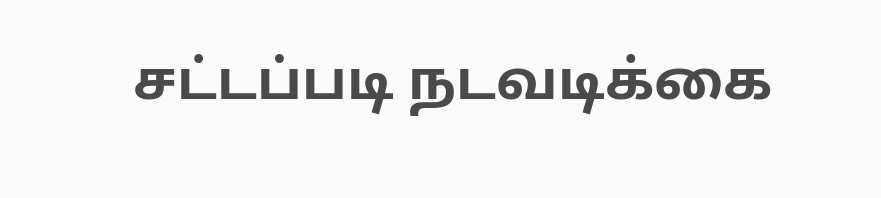சட்டப்படி நடவடிக்கை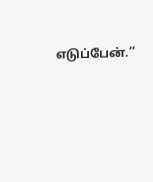எடுப்பேன்.’’